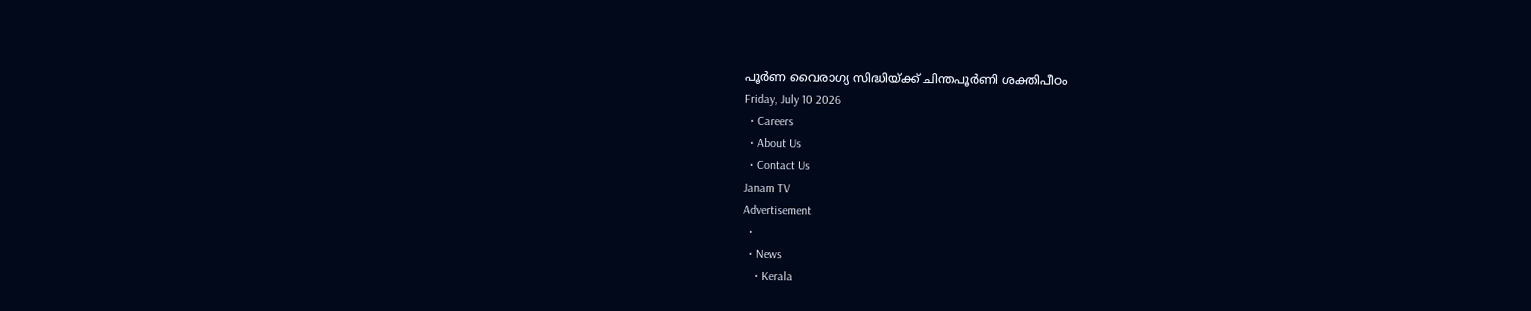പൂർണ വൈരാഗ്യ സിദ്ധിയ്ക്ക് ചിന്തപൂർണി ശക്തിപീഠം
Friday, July 10 2026
  • Careers
  • About Us
  • Contact Us
Janam TV
Advertisement
  •
  • News
    • Kerala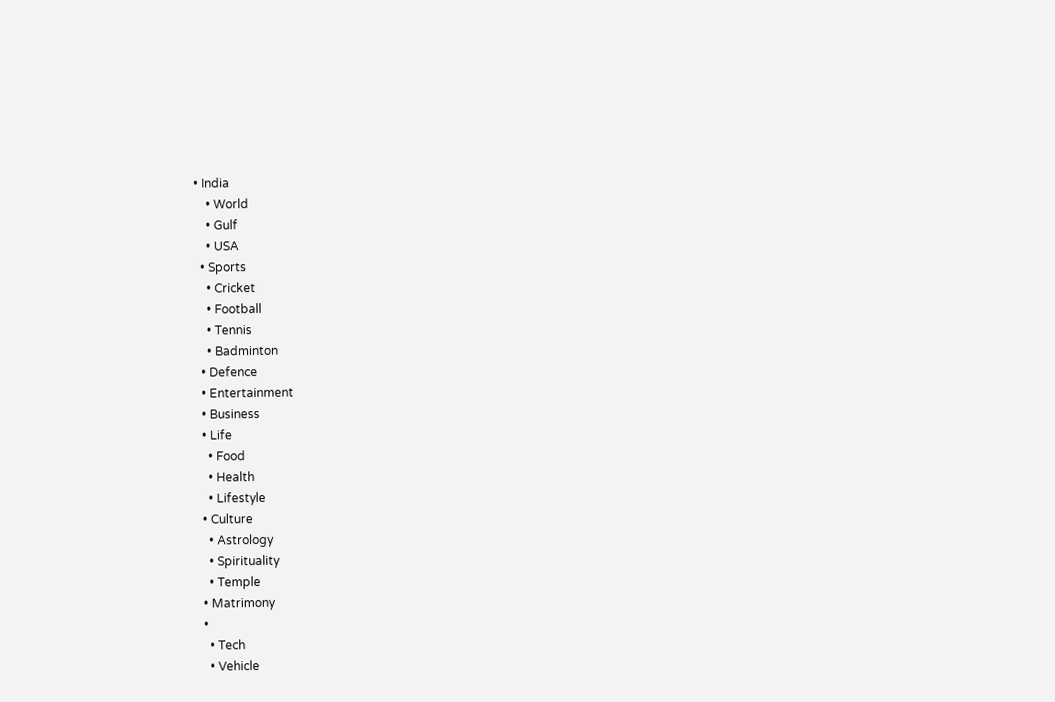• India
    • World
    • Gulf
    • USA
  • Sports
    • Cricket
    • Football
    • Tennis
    • Badminton
  • Defence
  • Entertainment
  • Business
  • Life
    • Food
    • Health
    • Lifestyle
  • Culture
    • Astrology
    • Spirituality
    • Temple
  • Matrimony
  •
    • Tech
    • Vehicle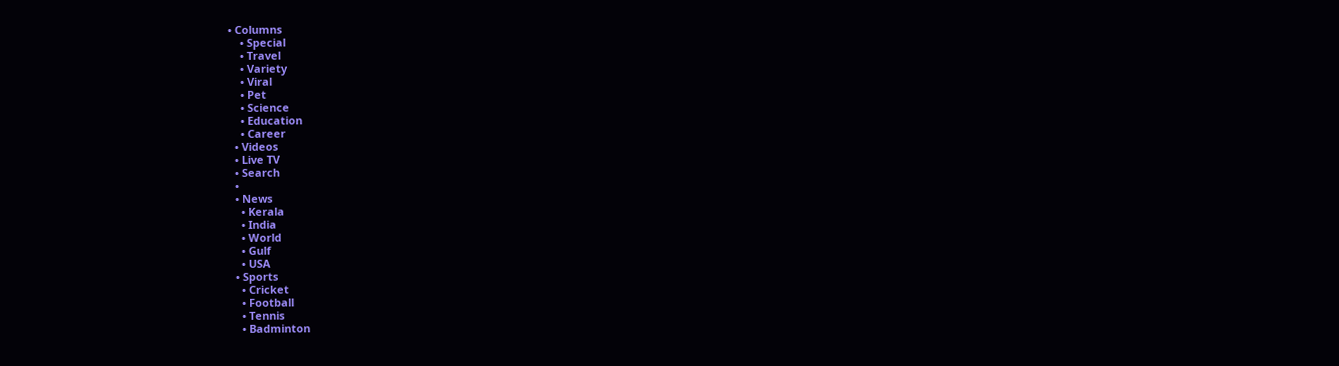• Columns
    • Special
    • Travel
    • Variety
    • Viral
    • Pet
    • Science
    • Education
    • Career
  • Videos
  • Live TV
  • Search
  •
  • News
    • Kerala
    • India
    • World
    • Gulf
    • USA
  • Sports
    • Cricket
    • Football
    • Tennis
    • Badminton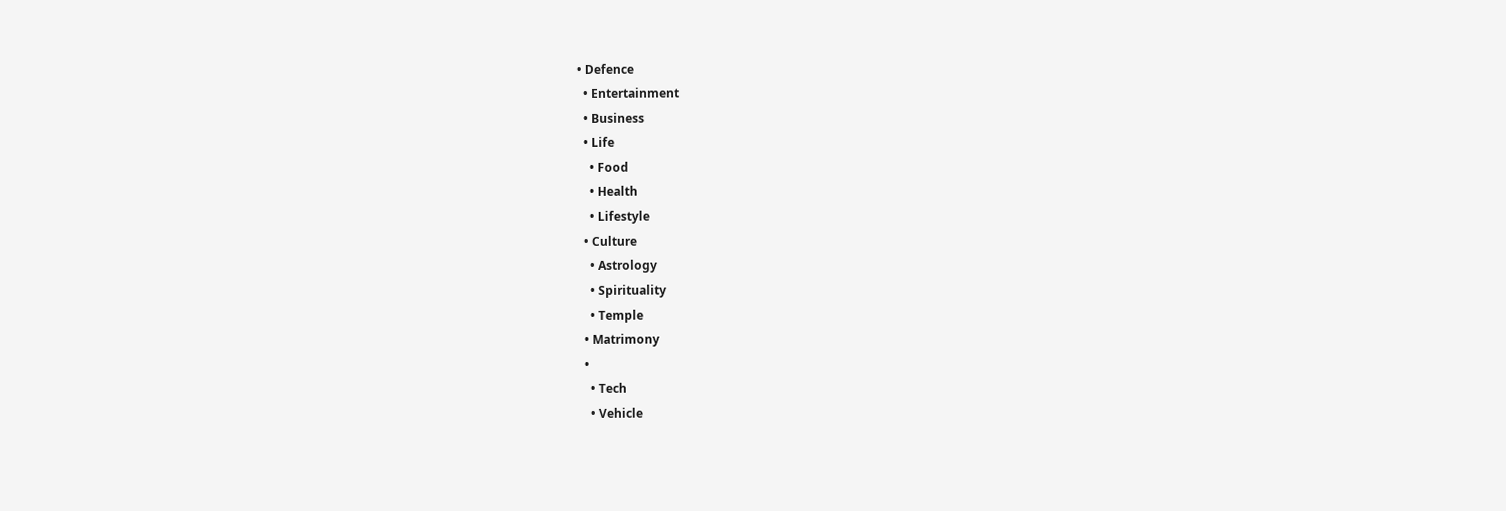• Defence
  • Entertainment
  • Business
  • Life
    • Food
    • Health
    • Lifestyle
  • Culture
    • Astrology
    • Spirituality
    • Temple
  • Matrimony
  •
    • Tech
    • Vehicle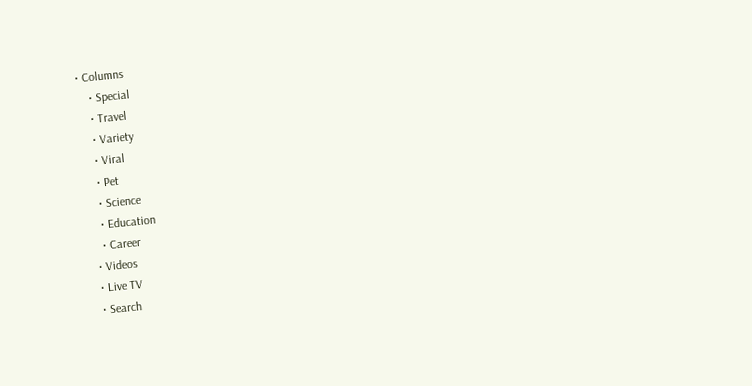• Columns
    • Special
    • Travel
    • Variety
    • Viral
    • Pet
    • Science
    • Education
    • Career
  • Videos
  • Live TV
  • Search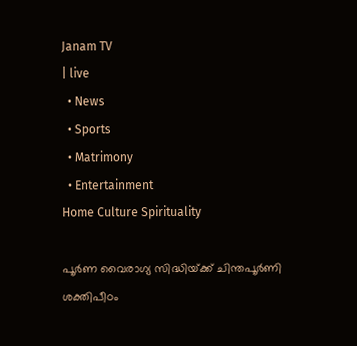Janam TV
| live
  • News
  • Sports
  • Matrimony
  • Entertainment
Home Culture Spirituality

പൂർണ വൈരാഗ്യ സിദ്ധിയ്‌ക്ക് ചിന്തപൂർണി ശക്തിപീഠം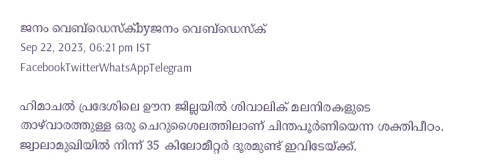ജനം വെബ്‌ഡെസ്ക്byജനം വെബ്‌ഡെസ്ക്
Sep 22, 2023, 06:21 pm IST
FacebookTwitterWhatsAppTelegram

ഹിമാചൽ പ്രദേശിലെ ഊന ജില്ലയിൽ ശിവാലിക് മലനിരകളുടെ താഴ്‌വാരത്തുള്ള ഒരു ചെറുശൈലത്തിലാണ് ചിന്തപൂർണിയെന്ന ശക്തിപീഠം. ജ്വാലാമുഖിയിൽ നിന്ന് 35 കിലോമീറ്റർ ദൂരമുണ്ട് ഇവിടേയ്‌ക്ക്.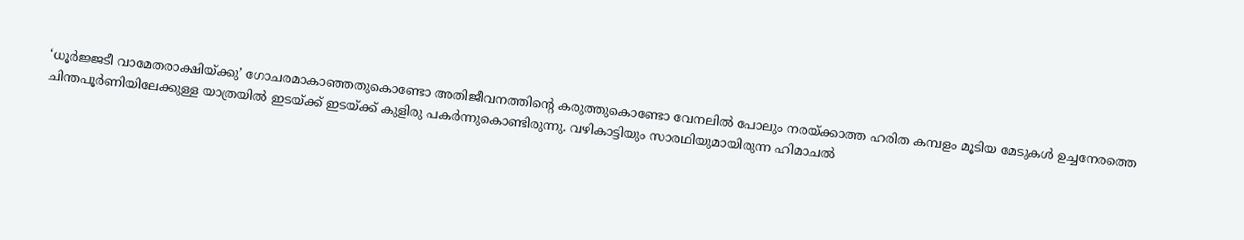‘ധൂർജ്ജടീ വാമേതരാക്ഷിയ്‌ക്കു’ ഗോചരമാകാഞ്ഞതുകൊണ്ടോ അതിജീവനത്തിന്റെ കരുത്തുകൊണ്ടോ വേനലിൽ പോലും നരയ്‌ക്കാത്ത ഹരിത കമ്പളം മൂടിയ മേടുകൾ ഉച്ചനേരത്തെ ചിന്തപൂർണിയിലേക്കുള്ള യാത്രയിൽ ഇടയ്‌ക്ക് ഇടയ്‌ക്ക് കുളിരു പകർന്നുകൊണ്ടിരുന്നു. വഴികാട്ടിയും സാരഥിയുമായിരുന്ന ഹിമാചൽ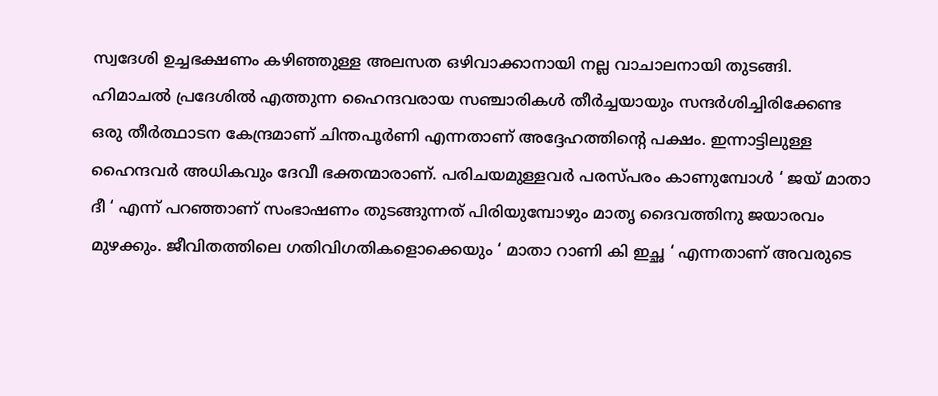സ്വദേശി ഉച്ചഭക്ഷണം കഴിഞ്ഞുള്ള അലസത ഒഴിവാക്കാനായി നല്ല വാചാലനായി തുടങ്ങി. ഹിമാചൽ പ്രദേശിൽ എത്തുന്ന ഹൈന്ദവരായ സഞ്ചാരികൾ തീർച്ചയായും സന്ദർശിച്ചിരിക്കേണ്ട ഒരു തീർത്ഥാടന കേന്ദ്രമാണ് ചിന്തപൂർണി എന്നതാണ് അദ്ദേഹത്തിന്റെ പക്ഷം. ഇന്നാട്ടിലുള്ള ഹൈന്ദവർ അധികവും ദേവീ ഭക്തന്മാരാണ്. പരിചയമുള്ളവർ പരസ്പരം കാണുമ്പോൾ ‘ ജയ് മാതാ ദീ ‘ എന്ന് പറഞ്ഞാണ് സംഭാഷണം തുടങ്ങുന്നത് പിരിയുമ്പോഴും മാതൃ ദൈവത്തിനു ജയാരവം മുഴക്കും. ജീവിതത്തിലെ ഗതിവിഗതികളൊക്കെയും ‘ മാതാ റാണി കി ഇച്ഛ ‘ എന്നതാണ് അവരുടെ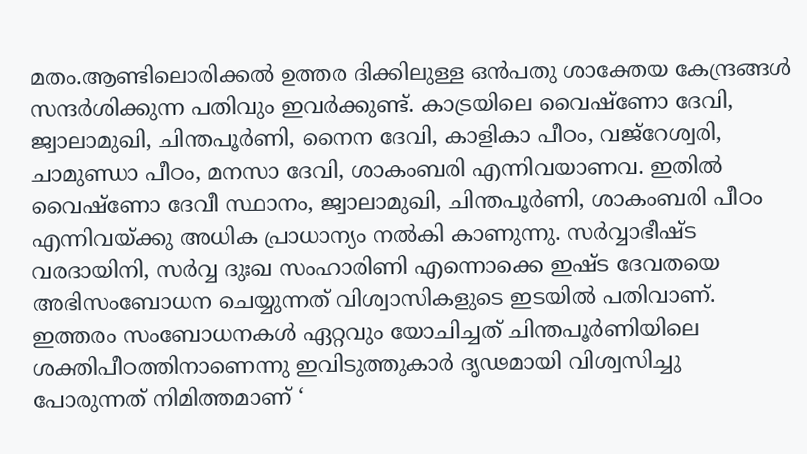മതം.ആണ്ടിലൊരിക്കൽ ഉത്തര ദിക്കിലുള്ള ഒൻപതു ശാക്തേയ കേന്ദ്രങ്ങൾ സന്ദർശിക്കുന്ന പതിവും ഇവർക്കുണ്ട്. കാട്രയിലെ വൈഷ്ണോ ദേവി, ജ്വാലാമുഖി, ചിന്തപൂർണി, നൈന ദേവി, കാളികാ പീഠം, വജ്റേശ്വരി, ചാമുണ്ഡാ പീഠം, മനസാ ദേവി, ശാകംബരി എന്നിവയാണവ. ഇതിൽ വൈഷ്ണോ ദേവീ സ്ഥാനം, ജ്വാലാമുഖി, ചിന്തപൂർണി, ശാകംബരി പീഠം എന്നിവയ്‌ക്കു അധിക പ്രാധാന്യം നൽകി കാണുന്നു. സർവ്വാഭീഷ്ട വരദായിനി, സർവ്വ ദുഃഖ സംഹാരിണി എന്നൊക്കെ ഇഷ്ട ദേവതയെ അഭിസംബോധന ചെയ്യുന്നത് വിശ്വാസികളുടെ ഇടയിൽ പതിവാണ്. ഇത്തരം സംബോധനകൾ ഏറ്റവും യോചിച്ചത് ചിന്തപൂർണിയിലെ ശക്തിപീഠത്തിനാണെന്നു ഇവിടുത്തുകാർ ദൃഢമായി വിശ്വസിച്ചു പോരുന്നത് നിമിത്തമാണ് ‘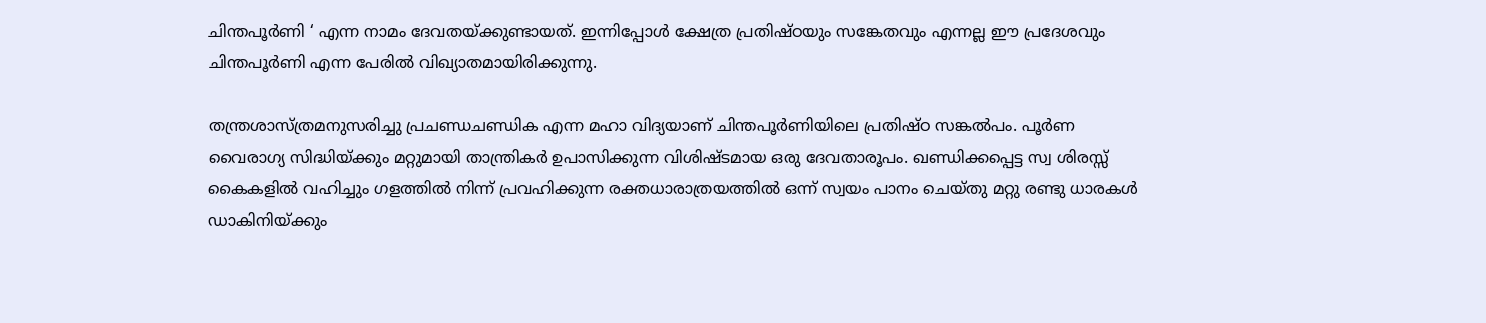ചിന്തപൂർണി ‘ എന്ന നാമം ദേവതയ്‌ക്കുണ്ടായത്. ഇന്നിപ്പോൾ ക്ഷേത്ര പ്രതിഷ്ഠയും സങ്കേതവും എന്നല്ല ഈ പ്രദേശവും ചിന്തപൂർണി എന്ന പേരിൽ വിഖ്യാതമായിരിക്കുന്നു.

തന്ത്രശാസ്ത്രമനുസരിച്ചു പ്രചണ്ഡചണ്ഡിക എന്ന മഹാ വിദ്യയാണ് ചിന്തപൂർണിയിലെ പ്രതിഷ്ഠ സങ്കൽപം. പൂർണ വൈരാഗ്യ സിദ്ധിയ്‌ക്കും മറ്റുമായി താന്ത്രികർ ഉപാസിക്കുന്ന വിശിഷ്ടമായ ഒരു ദേവതാരൂപം. ഖണ്ഡിക്കപ്പെട്ട സ്വ ശിരസ്സ് കൈകളിൽ വഹിച്ചും ഗളത്തിൽ നിന്ന് പ്രവഹിക്കുന്ന രക്തധാരാത്രയത്തിൽ ഒന്ന് സ്വയം പാനം ചെയ്തു മറ്റു രണ്ടു ധാരകൾ ഡാകിനിയ്‌ക്കും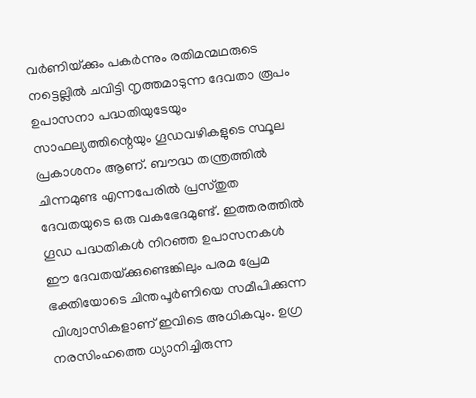വർണിയ്‌ക്കും പകർന്നും രതിമന്മഥരുടെ നട്ടെല്ലിൽ ചവിട്ടി നൃത്തമാടുന്ന ദേവതാ രൂപം ഉപാസനാ പദ്ധതിയുടേയും സാഫല്യത്തിന്റെയും ഗൂഡവഴികളുടെ സ്ഥൂല പ്രകാശനം ആണ്. ബൗദ്ധ തന്ത്രത്തിൽ ചിന്നമുണ്ട എന്നപേരിൽ പ്രസ്തുത ദേവതയുടെ ഒരു വകഭേദമുണ്ട്. ഇത്തരത്തിൽ ഗൂഡ പദ്ധതികൾ നിറഞ്ഞ ഉപാസനകൾ ഈ ദേവതയ്‌ക്കുണ്ടെങ്കിലും പരമ പ്രേമ ഭക്തിയോടെ ചിന്തപൂർണിയെ സമീപിക്കുന്ന വിശ്വാസികളാണ് ഇവിടെ അധികവും. ഉഗ്ര നരസിംഹത്തെ ധ്യാനിച്ചിരുന്ന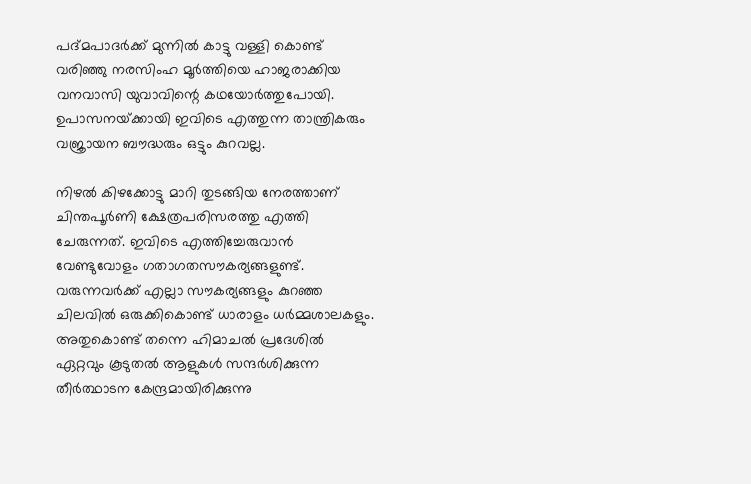പദ്മപാദർക്ക് മുന്നിൽ കാട്ടു വള്ളി കൊണ്ട് വരിഞ്ഞു നരസിംഹ മൂർത്തിയെ ഹാജരാക്കിയ വനവാസി യുവാവിന്റെ കഥയോർത്തുപോയി. ഉപാസനയ്‌ക്കായി ഇവിടെ എത്തുന്ന താന്ത്രികരും വജ്രായന ബൗദ്ധരും ഒട്ടും കുറവല്ല.

നിഴൽ കിഴക്കോട്ടു മാറി തുടങ്ങിയ നേരത്താണ് ചിന്തപൂർണി ക്ഷേത്രപരിസരത്തു എത്തി ചേരുന്നത്. ഇവിടെ എത്തിച്ചേരുവാൻ വേണ്ടുവോളം ഗതാഗതസൗകര്യങ്ങളുണ്ട്. വരുന്നവർക്ക് എല്ലാ സൗകര്യങ്ങളും കുറഞ്ഞ ചിലവിൽ ഒരുക്കികൊണ്ട് ധാരാളം ധർമ്മശാലകളും. അതുകൊണ്ട് തന്നെ ഹിമാചൽ പ്രദേശിൽ ഏറ്റവും കൂടുതൽ ആളുകൾ സന്ദർശിക്കുന്ന തീർത്ഥാടന കേന്ദ്രമായിരിക്കുന്നു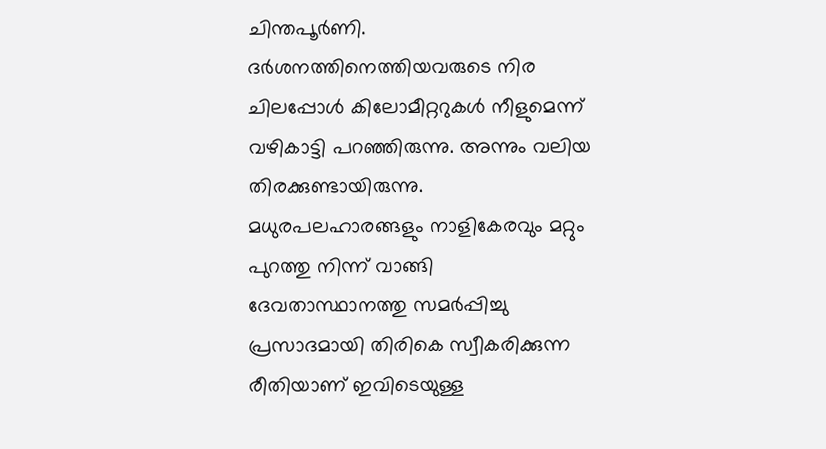ചിന്തപൂർണി. ദർശനത്തിനെത്തിയവരുടെ നിര ചിലപ്പോൾ കിലോമീറ്ററുകൾ നീളുമെന്ന് വഴികാട്ടി പറഞ്ഞിരുന്നു. അന്നും വലിയ തിരക്കുണ്ടായിരുന്നു. മധുരപലഹാരങ്ങളും നാളികേരവും മറ്റും പുറത്തു നിന്ന് വാങ്ങി ദേവതാസ്ഥാനത്തു സമർപ്പിച്ചു പ്രസാദമായി തിരികെ സ്വീകരിക്കുന്ന രീതിയാണ് ഇവിടെയുള്ള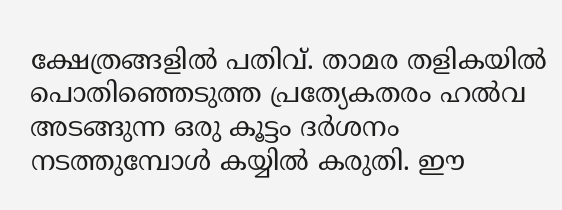ക്ഷേത്രങ്ങളിൽ പതിവ്. താമര തളികയിൽ പൊതിഞ്ഞെടുത്ത പ്രത്യേകതരം ഹൽവ അടങ്ങുന്ന ഒരു കൂട്ടം ദർശനം നടത്തുമ്പോൾ കയ്യിൽ കരുതി. ഈ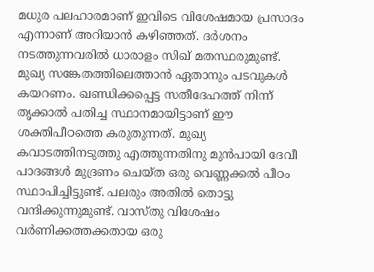മധുര പലഹാരമാണ് ഇവിടെ വിശേഷമായ പ്രസാദം എന്നാണ് അറിയാൻ കഴിഞ്ഞത്. ദർശനം നടത്തുന്നവരിൽ ധാരാളം സിഖ് മതസ്ഥരുമുണ്ട്. മുഖ്യ സങ്കേതത്തിലെത്താൻ ഏതാനും പടവുകൾ കയറണം. ഖണ്ഡിക്കപ്പെട്ട സതീദേഹത്ത് നിന്ന് തൃക്കാൽ പതിച്ച സ്ഥാനമായിട്ടാണ് ഈ ശക്തിപീഠത്തെ കരുതുന്നത്. മുഖ്യ കവാടത്തിനടുത്തു എത്തുന്നതിനു മുൻപായി ദേവീ പാദങ്ങൾ മുദ്രണം ചെയ്ത ഒരു വെണ്ണക്കൽ പീഠം സ്ഥാപിച്ചിട്ടുണ്ട്. പലരും അതിൽ തൊട്ടു വന്ദിക്കുന്നുമുണ്ട്. വാസ്തു വിശേഷം വർണിക്കത്തക്കതായ ഒരു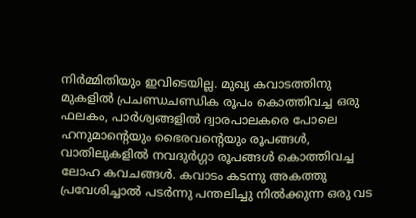നിർമ്മിതിയും ഇവിടെയില്ല. മുഖ്യ കവാടത്തിനു മുകളിൽ പ്രചണ്ഡചണ്ഡിക രൂപം കൊത്തിവച്ച ഒരു ഫലകം, പാർശ്വങ്ങളിൽ ദ്വാരപാലകരെ പോലെ ഹനുമാന്റെയും ഭൈരവന്റെയും രൂപങ്ങൾ, വാതിലുകളിൽ നവദുർഗ്ഗാ രൂപങ്ങൾ കൊത്തിവച്ച ലോഹ കവചങ്ങൾ. കവാടം കടന്നു അകത്തു പ്രവേശിച്ചാൽ പടർന്നു പന്തലിച്ചു നിൽക്കുന്ന ഒരു വട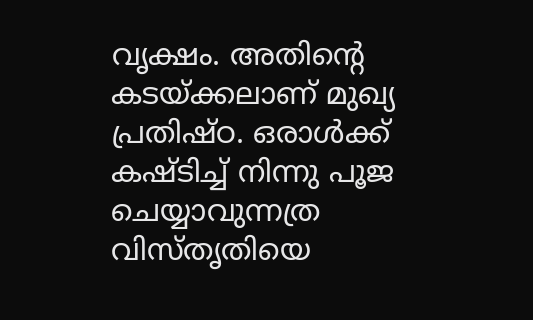വൃക്ഷം. അതിന്റെ കടയ്‌ക്കലാണ് മുഖ്യ പ്രതിഷ്ഠ. ഒരാൾക്ക് കഷ്ടിച്ച് നിന്നു പൂജ ചെയ്യാവുന്നത്ര വിസ്തൃതിയെ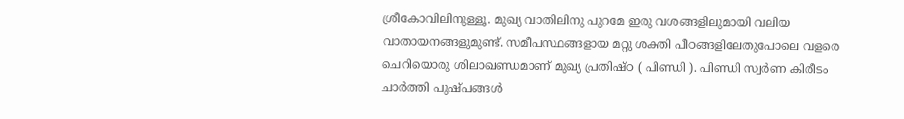ശ്രീകോവിലിനുള്ളൂ. മുഖ്യ വാതിലിനു പുറമേ ഇരു വശങ്ങളിലുമായി വലിയ വാതായനങ്ങളുമുണ്ട്. സമീപസ്ഥങ്ങളായ മറ്റു ശക്തി പീഠങ്ങളിലേതുപോലെ വളരെ ചെറിയൊരു ശിലാഖണ്ഡമാണ് മുഖ്യ പ്രതിഷ്ഠ ( പിണ്ഡി ). പിണ്ഡി സ്വർണ കിരീടം ചാർത്തി പുഷ്പങ്ങൾ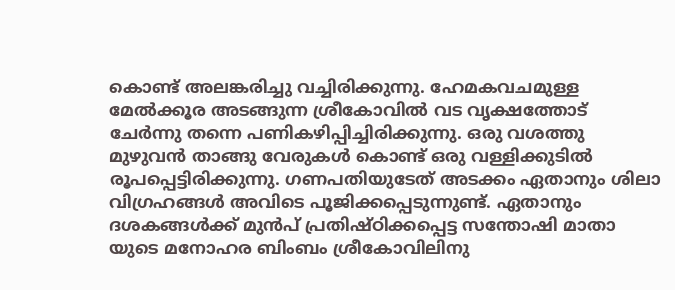കൊണ്ട് അലങ്കരിച്ചു വച്ചിരിക്കുന്നു. ഹേമകവചമുള്ള മേൽക്കൂര അടങ്ങുന്ന ശ്രീകോവിൽ വട വൃക്ഷത്തോട് ചേർന്നു തന്നെ പണികഴിപ്പിച്ചിരിക്കുന്നു. ഒരു വശത്തു മുഴുവൻ താങ്ങു വേരുകൾ കൊണ്ട് ഒരു വള്ളിക്കുടിൽ രൂപപ്പെട്ടിരിക്കുന്നു. ഗണപതിയുടേത് അടക്കം ഏതാനും ശിലാ വിഗ്രഹങ്ങൾ അവിടെ പൂജിക്കപ്പെടുന്നുണ്ട്. ഏതാനും ദശകങ്ങൾക്ക് മുൻപ് പ്രതിഷ്ഠിക്കപ്പെട്ട സന്തോഷി മാതാ യുടെ മനോഹര ബിംബം ശ്രീകോവിലിനു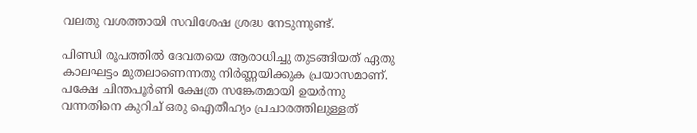വലതു വശത്തായി സവിശേഷ ശ്രദ്ധ നേടുന്നുണ്ട്.

പിണ്ഡി രൂപത്തിൽ ദേവതയെ ആരാധിച്ചു തുടങ്ങിയത് ഏതു കാലഘട്ടം മുതലാണെന്നതു നിർണ്ണയിക്കുക പ്രയാസമാണ്. പക്ഷേ ചിന്തപൂർണി ക്ഷേത്ര സങ്കേതമായി ഉയർന്നു വന്നതിനെ കുറിച് ഒരു ഐതീഹ്യം പ്രചാരത്തിലുള്ളത്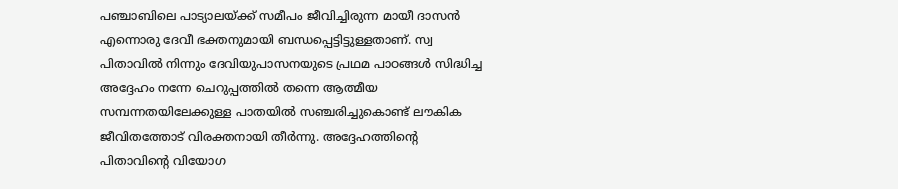പഞ്ചാബിലെ പാട്യാലയ്‌ക്ക് സമീപം ജീവിച്ചിരുന്ന മായീ ദാസൻ എന്നൊരു ദേവീ ഭക്തനുമായി ബന്ധപ്പെട്ടിട്ടുള്ളതാണ്. സ്വ പിതാവിൽ നിന്നും ദേവിയുപാസനയുടെ പ്രഥമ പാഠങ്ങൾ സിദ്ധിച്ച അദ്ദേഹം നന്നേ ചെറുപ്പത്തിൽ തന്നെ ആത്മീയ സമ്പന്നതയിലേക്കുള്ള പാതയിൽ സഞ്ചരിച്ചുകൊണ്ട് ലൗകിക ജീവിതത്തോട് വിരക്തനായി തീർന്നു. അദ്ദേഹത്തിന്റെ പിതാവിന്റെ വിയോഗ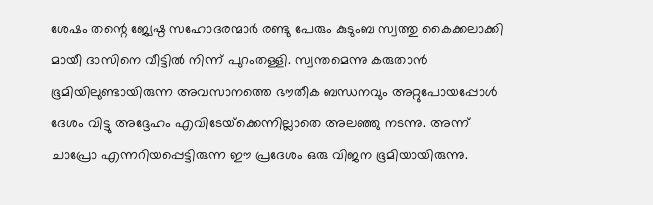ശേഷം തന്റെ ജ്യേഷ്ഠ സഹോദരന്മാർ രണ്ടു പേരും കുടുംബ സ്വത്തു കൈക്കലാക്കി മായീ ദാസിനെ വീട്ടിൽ നിന്ന് പുറംതള്ളി. സ്വന്തമെന്നു കരുതാൻ ഭൂമിയിലുണ്ടായിരുന്ന അവസാനത്തെ ഭൗതീക ബന്ധനവും അറ്റുപോയപ്പോൾ ദേശം വിട്ടു അദ്ദേഹം എവിടേയ്‌ക്കെന്നില്ലാതെ അലഞ്ഞു നടന്നു. അന്ന് ചാപ്രോ എന്നറിയപ്പെട്ടിരുന്ന ഈ പ്രദേശം ഒരു വിജന ഭൂമിയായിരുന്നു.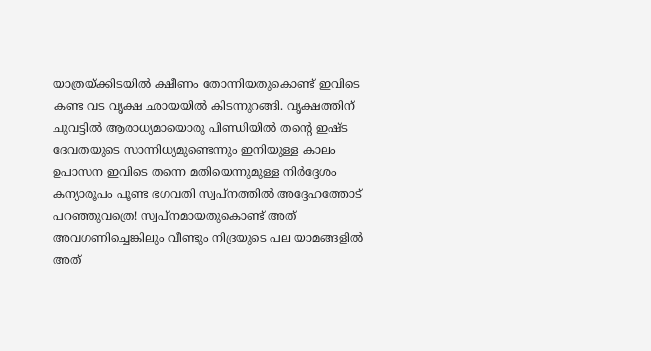യാത്രയ്‌ക്കിടയിൽ ക്ഷീണം തോന്നിയതുകൊണ്ട് ഇവിടെ കണ്ട വട വൃക്ഷ ഛായയിൽ കിടന്നുറങ്ങി. വൃക്ഷത്തിന് ചുവട്ടിൽ ആരാധ്യമായൊരു പിണ്ഡിയിൽ തന്റെ ഇഷ്ട ദേവതയുടെ സാന്നിധ്യമുണ്ടെന്നും ഇനിയുള്ള കാലം ഉപാസന ഇവിടെ തന്നെ മതിയെന്നുമുള്ള നിർദ്ദേശം കന്യാരൂപം പൂണ്ട ഭഗവതി സ്വപ്നത്തിൽ അദ്ദേഹത്തോട് പറഞ്ഞുവത്രെ! സ്വപ്നമായതുകൊണ്ട് അത് അവഗണിച്ചെങ്കിലും വീണ്ടും നിദ്രയുടെ പല യാമങ്ങളിൽ അത്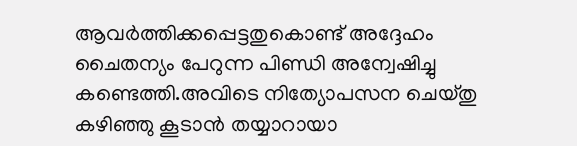ആവർത്തിക്കപ്പെട്ടതുകൊണ്ട് അദ്ദേഹം ചൈതന്യം പേറുന്ന പിണ്ഡി അന്വേഷിച്ചു കണ്ടെത്തി.അവിടെ നിത്യോപസന ചെയ്തു കഴിഞ്ഞു കൂടാൻ തയ്യാറായാ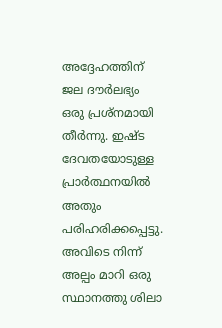അദ്ദേഹത്തിന് ജല ദൗർലഭ്യം ഒരു പ്രശ്നമായി തീർന്നു. ഇഷ്ട ദേവതയോടുള്ള പ്രാർത്ഥനയിൽ അതും പരിഹരിക്കപ്പെട്ടു. അവിടെ നിന്ന് അല്പം മാറി ഒരു സ്ഥാനത്തു ശിലാ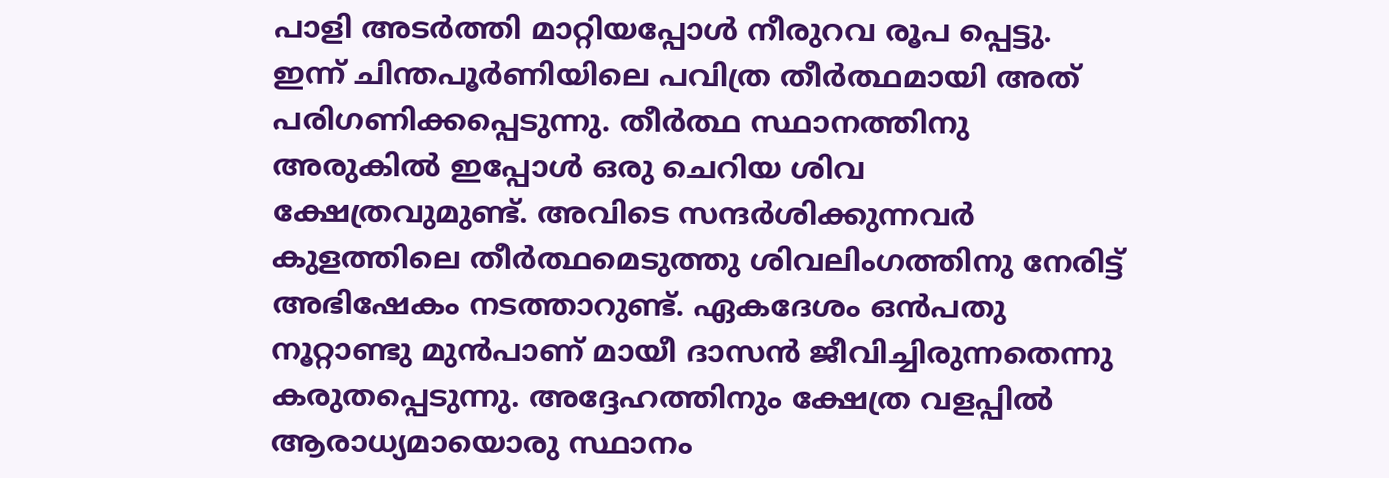പാളി അടർത്തി മാറ്റിയപ്പോൾ നീരുറവ രൂപ പ്പെട്ടു. ഇന്ന് ചിന്തപൂർണിയിലെ പവിത്ര തീർത്ഥമായി അത് പരിഗണിക്കപ്പെടുന്നു. തീർത്ഥ സ്ഥാനത്തിനു അരുകിൽ ഇപ്പോൾ ഒരു ചെറിയ ശിവ ക്ഷേത്രവുമുണ്ട്. അവിടെ സന്ദർശിക്കുന്നവർ കുളത്തിലെ തീർത്ഥമെടുത്തു ശിവലിംഗത്തിനു നേരിട്ട് അഭിഷേകം നടത്താറുണ്ട്. ഏകദേശം ഒൻപതു നൂറ്റാണ്ടു മുൻപാണ് മായീ ദാസൻ ജീവിച്ചിരുന്നതെന്നു കരുതപ്പെടുന്നു. അദ്ദേഹത്തിനും ക്ഷേത്ര വളപ്പിൽ ആരാധ്യമായൊരു സ്ഥാനം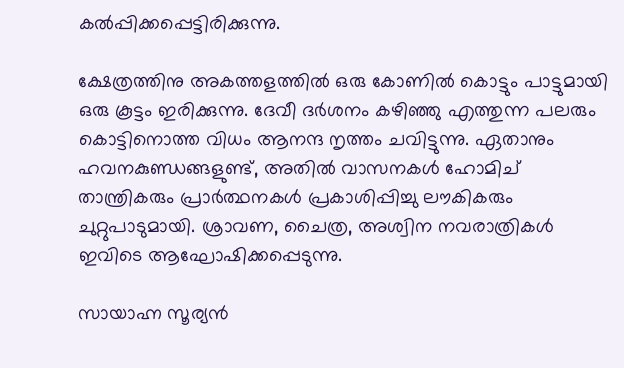കൽപ്പിക്കപ്പെട്ടിരിക്കുന്നു.

ക്ഷേത്രത്തിനു അകത്തളത്തിൽ ഒരു കോണിൽ കൊട്ടും പാട്ടുമായി ഒരു കൂട്ടം ഇരിക്കുന്നു. ദേവീ ദർശനം കഴിഞ്ഞു എത്തുന്ന പലരും കൊട്ടിനൊത്ത വിധം ആനന്ദ നൃത്തം ചവിട്ടുന്നു. ഏതാനും ഹവനകുണ്ഡങ്ങളുണ്ട്, അതിൽ വാസനകൾ ഹോമിച് താന്ത്രികരും പ്രാർത്ഥനകൾ പ്രകാശിപ്പിച്ചു ലൗകികരും ചുറ്റുപാടുമായി. ശ്രാവണ, ചൈത്ര, അശ്വിന നവരാത്രികൾ ഇവിടെ ആഘോഷിക്കപ്പെടുന്നു.

സായാഹ്ന സൂര്യൻ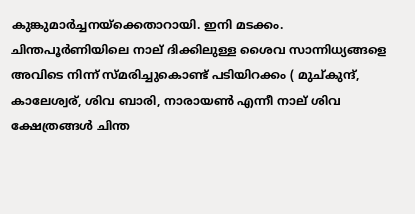കുങ്കുമാർച്ചനയ്‌ക്കെതാറായി. ഇനി മടക്കം. ചിന്തപൂർണിയിലെ നാല് ദിക്കിലുള്ള ശൈവ സാന്നിധ്യങ്ങളെ അവിടെ നിന്ന് സ്മരിച്ചുകൊണ്ട് പടിയിറക്കം ( മുച്കുന്ദ്, കാലേശ്വര്, ശിവ ബാരി, നാരായൺ എന്നീ നാല് ശിവ ക്ഷേത്രങ്ങൾ ചിന്ത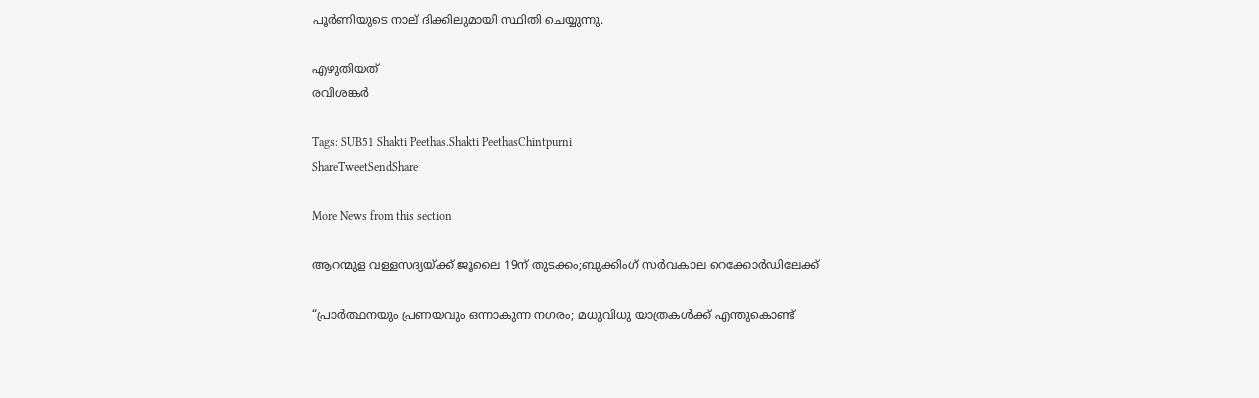പൂർണിയുടെ നാല് ദിക്കിലുമായി സ്ഥിതി ചെയ്യുന്നു.

എഴുതിയത്
രവിശങ്കർ

Tags: SUB51 Shakti Peethas.Shakti PeethasChintpurni
ShareTweetSendShare

More News from this section

ആറന്മുള വള്ളസദ്യയ്‌ക്ക് ജൂലൈ 19ന് തുടക്കം;ബുക്കിംഗ് സർവകാല റെക്കോർഡിലേക്ക്

“പ്രാർത്ഥനയും പ്രണയവും ഒന്നാകുന്ന നഗരം; മധുവിധു യാത്രകൾക്ക് എന്തുകൊണ്ട്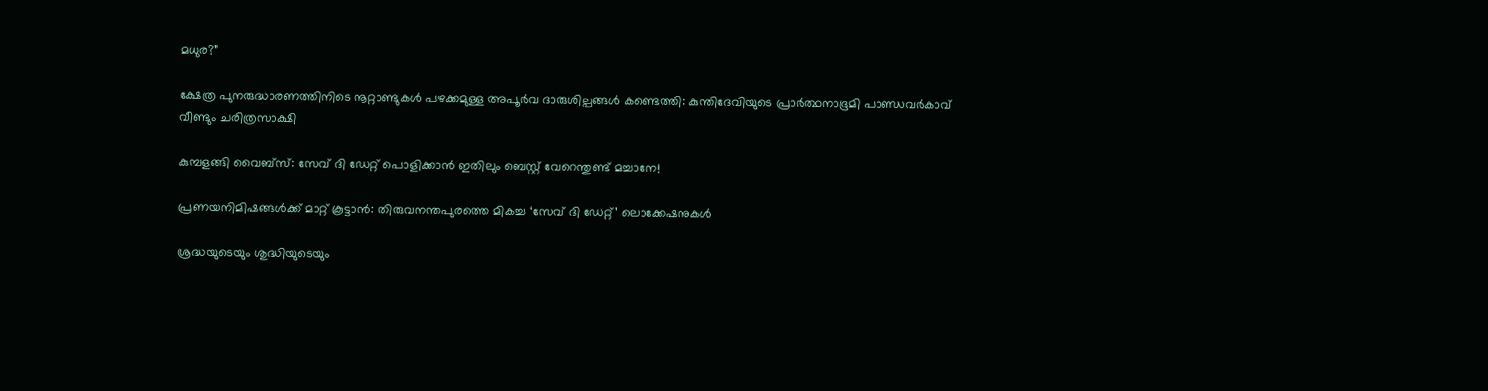മധുര?”

ക്ഷേത്ര പുനരുദ്ധാരണത്തിനിടെ നൂറ്റാണ്ടുകൾ പഴക്കമുള്ള അപൂർവ ദാരുശില്പങ്ങൾ കണ്ടെത്തി: കുന്തിദേവിയുടെ പ്രാർത്ഥനാഭൂമി പാണ്ഡവർകാവ് വീണ്ടും ചരിത്രസാക്ഷി

കുമ്പളങ്ങി വൈബ്സ്: സേവ് ദി ഡേറ്റ് പൊളിക്കാൻ ഇതിലും ബെസ്റ്റ് വേറെന്തുണ്ട് മച്ചാനേ!

പ്രണയനിമിഷങ്ങൾക്ക് മാറ്റ് കൂട്ടാൻ: തിരുവനന്തപുരത്തെ മികച്ച ‘സേവ് ദി ഡേറ്റ്’ ലൊക്കേഷനുകൾ

ശ്രദ്ധയുടെയും ശുദ്ധിയുടെയും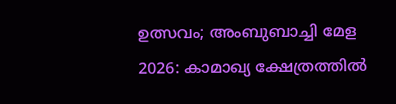ഉത്സവം; അംബുബാച്ചി മേള 2026: കാമാഖ്യ ക്ഷേത്രത്തിൽ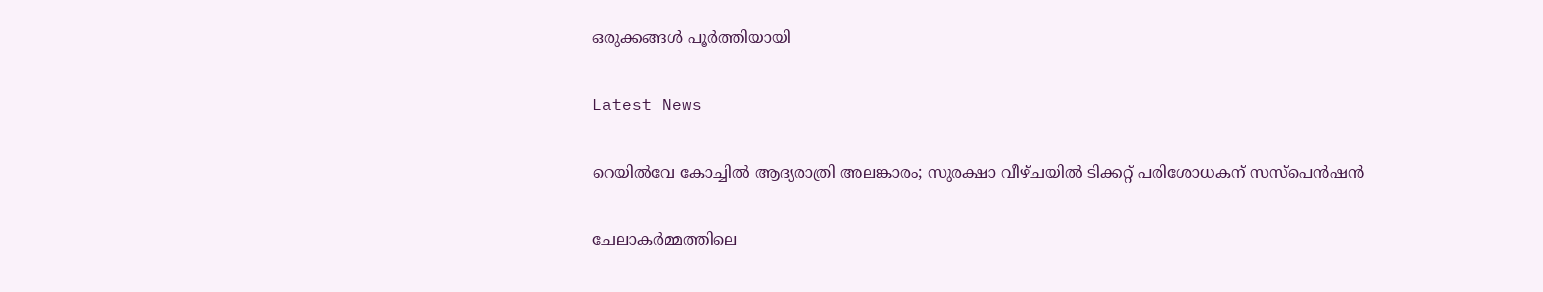ഒരുക്കങ്ങൾ പൂർത്തിയായി

Latest News

റെയിൽവേ കോച്ചിൽ ആദ്യരാത്രി അലങ്കാരം; സുരക്ഷാ വീഴ്ചയിൽ ടിക്കറ്റ് പരിശോധകന് സസ്പെൻഷൻ

ചേലാകർമ്മത്തിലെ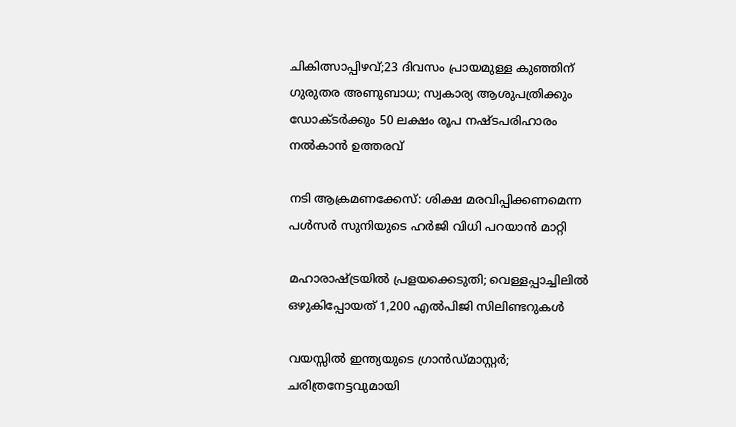ചികിത്സാപ്പിഴവ്;23 ദിവസം പ്രായമുള്ള കുഞ്ഞിന് ഗുരുതര അണുബാധ; സ്വകാര്യ ആശുപത്രിക്കും ഡോക്ടർക്കും 50 ലക്ഷം രൂപ നഷ്ടപരിഹാരം നൽകാൻ ഉത്തരവ്

നടി ആക്രമണക്കേസ്: ശിക്ഷ മരവിപ്പിക്കണമെന്ന പൾസർ സുനിയുടെ ഹർജി വിധി പറയാൻ മാറ്റി

മഹാരാഷ്‌ട്രയിൽ പ്രളയക്കെടുതി; വെള്ളപ്പാച്ചിലിൽ ഒഴുകിപ്പോയത് 1,200 എൽപിജി സിലിണ്ടറുകൾ

വയസ്സില്‍ ഇന്ത്യയുടെ ഗ്രാന്‍ഡ്മാസ്റ്റര്‍; ചരിത്രനേട്ടവുമായി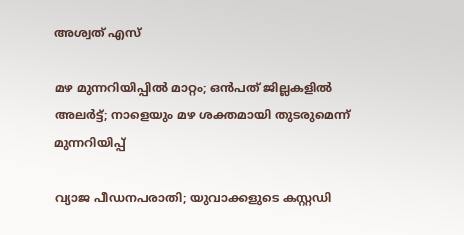അശ്വത് എസ്

മഴ മുന്നറിയിപ്പില്‍ മാറ്റം; ഒന്‍പത് ജില്ലകളില്‍ അലര്‍ട്ട്; നാളെയും മഴ ശക്തമായി തുടരുമെന്ന് മുന്നറിയിപ്പ്

വ്യാജ പീഡനപരാതി; യുവാക്കളുടെ കസ്റ്റഡി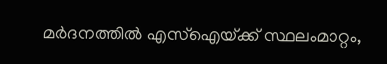മര്‍ദനത്തില്‍ എസ്ഐയ്‌ക്ക് സ്ഥലംമാറ്റം,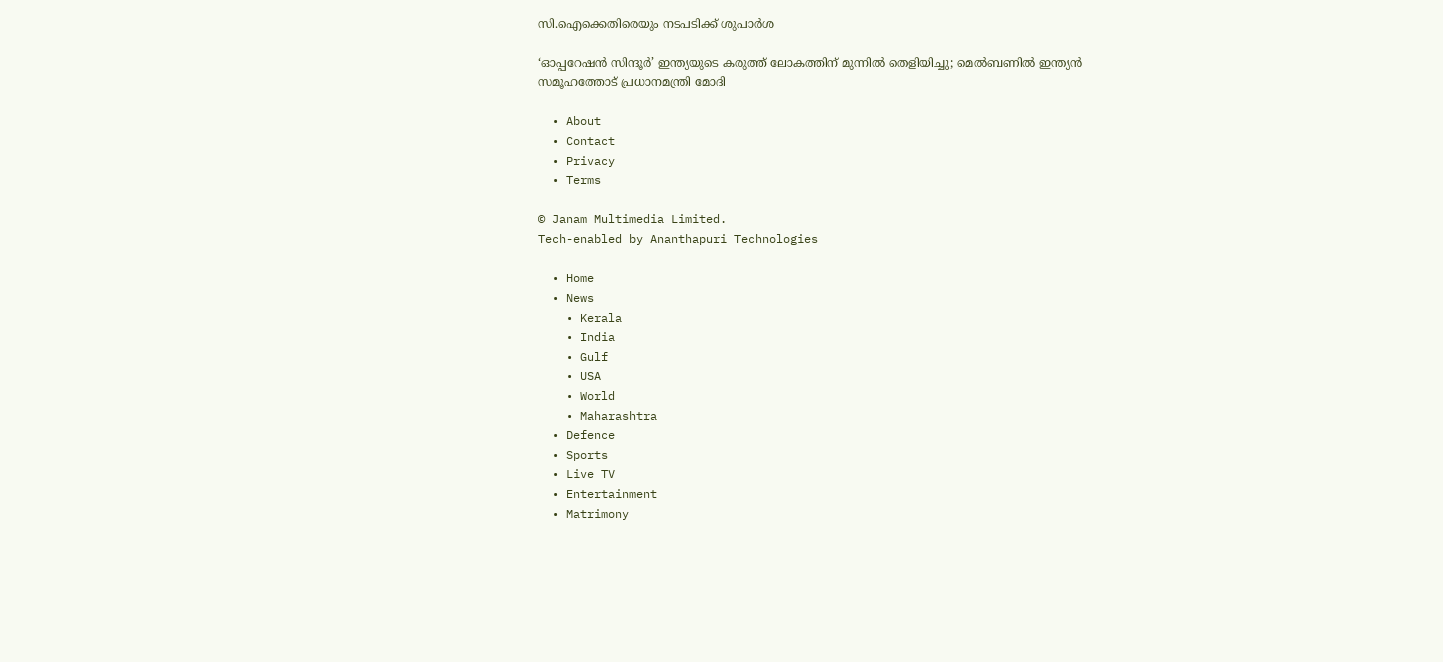സി.ഐക്കെതിരെയും നടപടിക്ക് ശുപാര്‍ശ

‘ഓപ്പറേഷന്‍ സിന്ദൂര്‍’ ഇന്ത്യയുടെ കരുത്ത് ലോകത്തിന് മുന്നില്‍ തെളിയിച്ചു; മെല്‍ബണില്‍ ഇന്ത്യന്‍ സമൂഹത്തോട് പ്രധാനമന്ത്രി മോദി

  • About
  • Contact
  • Privacy
  • Terms

© Janam Multimedia Limited.
Tech-enabled by Ananthapuri Technologies

  • Home
  • News
    • Kerala
    • India
    • Gulf
    • USA
    • World
    • Maharashtra
  • Defence
  • Sports
  • Live TV
  • Entertainment
  • Matrimony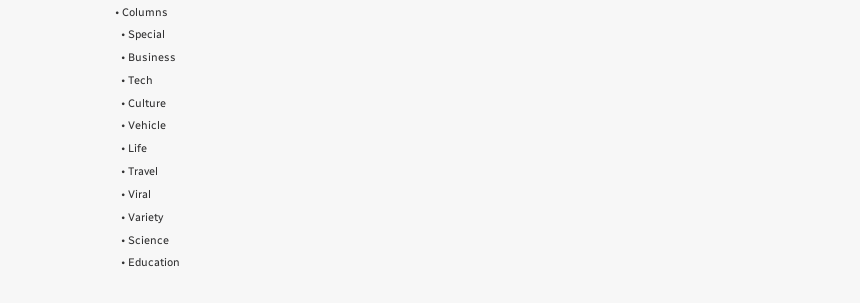• Columns
  • Special
  • Business
  • Tech
  • Culture
  • Vehicle
  • Life
  • Travel
  • Viral
  • Variety
  • Science
  • Education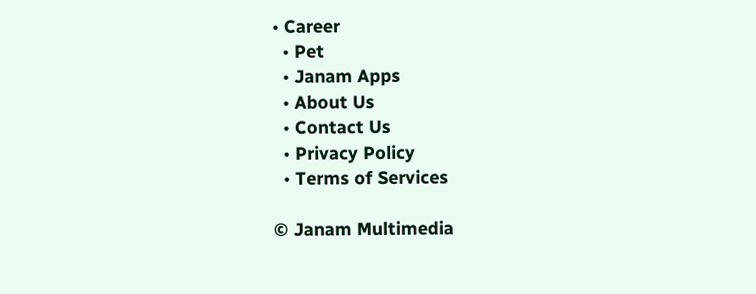• Career
  • Pet
  • Janam Apps
  • About Us
  • Contact Us
  • Privacy Policy
  • Terms of Services

© Janam Multimedia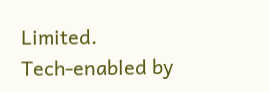Limited.
Tech-enabled by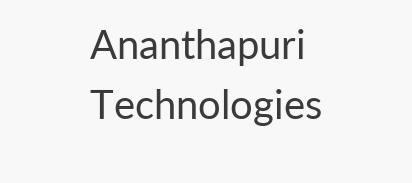Ananthapuri Technologies